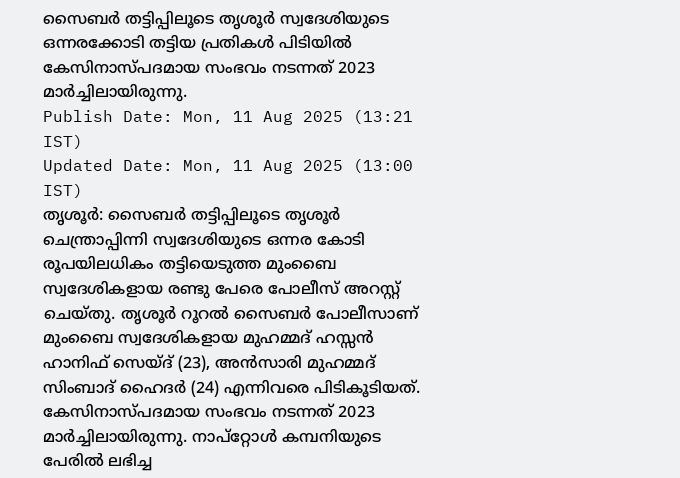സൈബർ തട്ടിപ്പിലൂടെ തൃശൂർ സ്വദേശിയുടെ ഒന്നരക്കോടി തട്ടിയ പ്രതികൾ പിടിയിൽ
കേസിനാസ്പദമായ സംഭവം നടന്നത് 2023 മാർച്ചിലായിരുന്നു.
Publish Date: Mon, 11 Aug 2025 (13:21 IST)
Updated Date: Mon, 11 Aug 2025 (13:00 IST)
തൃശൂർ: സൈബർ തട്ടിപ്പിലൂടെ തൃശൂർ ചെന്ത്രാപ്പിന്നി സ്വദേശിയുടെ ഒന്നര കോടി രൂപയിലധികം തട്ടിയെടുത്ത മുംബൈ സ്വദേശികളായ രണ്ടു പേരെ പോലീസ് അറസ്റ്റ് ചെയ്തു. തൃശൂർ റൂറൽ സൈബർ പോലീസാണ് മുംബൈ സ്വദേശികളായ മുഹമ്മദ് ഹസ്സൻ ഹാനിഫ് സെയ്ദ് (23), അൻസാരി മുഹമ്മദ് സിംബാദ് ഹൈദർ (24) എന്നിവരെ പിടികൂടിയത്.
കേസിനാസ്പദമായ സംഭവം നടന്നത് 2023 മാർച്ചിലായിരുന്നു. നാപ്റ്റോൾ കമ്പനിയുടെ പേരിൽ ലഭിച്ച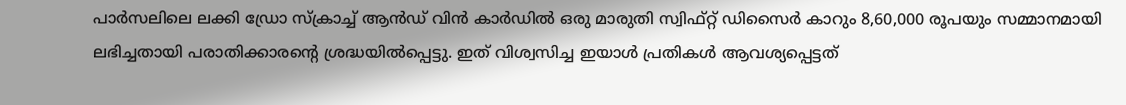പാർസലിലെ ലക്കി ഡ്രോ സ്ക്രാച്ച് ആൻഡ് വിൻ കാർഡിൽ ഒരു മാരുതി സ്വിഫ്റ്റ് ഡിസൈർ കാറും 8,60,000 രൂപയും സമ്മാനമായി ലഭിച്ചതായി പരാതിക്കാരൻ്റെ ശ്രദ്ധയിൽപ്പെട്ടു. ഇത് വിശ്വസിച്ച ഇയാൾ പ്രതികൾ ആവശ്യപ്പെട്ടത്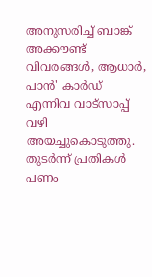അനുസരിച്ച് ബാങ്ക് അക്കൗണ്ട് വിവരങ്ങൾ, ആധാർ, പാൻ' കാർഡ് എന്നിവ വാട്സാപ്പ് വഴി അയച്ചുകൊടുത്തു. തുടർന്ന് പ്രതികൾ പണം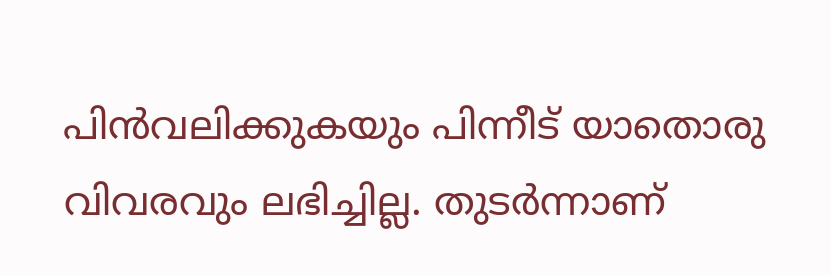പിൻവലിക്കുകയും പിന്നീട് യാതൊരു വിവരവും ലഭിച്ചില്ല. തുടർന്നാണ്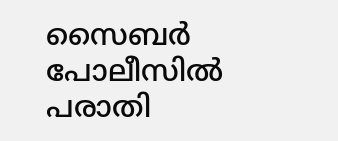സൈബർ പോലീസിൽ പരാതി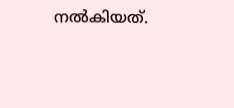നൽകിയത്.